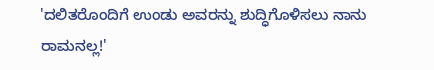'ದಲಿತರೊಂದಿಗೆ ಉಂಡು ಅವರನ್ನು ಶುದ್ಧಿಗೊಳಿಸಲು ನಾನು ರಾಮನಲ್ಲ!'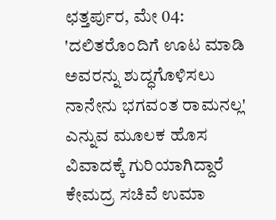ಛತ್ತರ್ಪುರ, ಮೇ 04: 'ದಲಿತರೊಂದಿಗೆ ಊಟ ಮಾಡಿ ಅವರನ್ನು ಶುದ್ಧಗೊಳಿಸಲು ನಾನೇನು ಭಗವಂತ ರಾಮನಲ್ಲ' ಎನ್ನುವ ಮೂಲಕ ಹೊಸ ವಿವಾದಕ್ಕೆ ಗುರಿಯಾಗಿದ್ದಾರೆ ಕೇಮದ್ರ ಸಚಿವೆ ಉಮಾ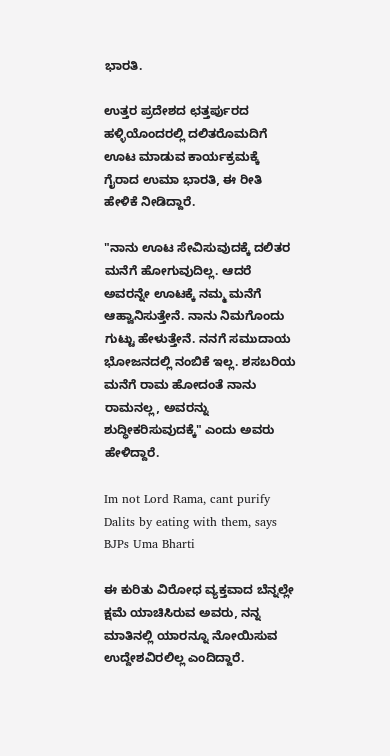ಭಾರತಿ.

ಉತ್ತರ ಪ್ರದೇಶದ ಛತ್ತರ್ಪುರದ ಹಳ್ಳಿಯೊಂದರಲ್ಲಿ ದಲಿತರೊಮದಿಗೆ ಊಟ ಮಾಡುವ ಕಾರ್ಯಕ್ರಮಕ್ಕೆ ಗೈರಾದ ಉಮಾ ಭಾರತಿ, ಈ ರೀತಿ ಹೇಳಿಕೆ ನೀಡಿದ್ದಾರೆ.

"ನಾನು ಊಟ ಸೇವಿಸುವುದಕ್ಕೆ ದಲಿತರ ಮನೆಗೆ ಹೋಗುವುದಿಲ್ಲ. ಆದರೆ ಅವರನ್ನೇ ಊಟಕ್ಕೆ ನಮ್ಮ ಮನೆಗೆ ಆಹ್ವಾನಿಸುತ್ತೇನೆ. ನಾನು ನಿಮಗೊಂದು ಗುಟ್ಟು ಹೇಳುತ್ತೇನೆ. ನನಗೆ ಸಮುದಾಯ ಭೋಜನದಲ್ಲಿ ನಂಬಿಕೆ ಇಲ್ಲ. ಶಸಬರಿಯ ಮನೆಗೆ ರಾಮ ಹೋದಂತೆ ನಾನು ರಾಮನಲ್ಲ, ಅವರನ್ನು ಶುದ್ಧೀಕರಿಸುವುದಕ್ಕೆ" ಎಂದು ಅವರು ಹೇಳಿದ್ದಾರೆ.

Im not Lord Rama, cant purify Dalits by eating with them, says BJPs Uma Bharti

ಈ ಕುರಿತು ವಿರೋಧ ವ್ಯಕ್ತವಾದ ಬೆನ್ನಲ್ಲೇ ಕ್ಷಮೆ ಯಾಚಿಸಿರುವ ಅವರು, ನನ್ನ ಮಾತಿನಲ್ಲಿ ಯಾರನ್ನೂ ನೋಯಿಸುವ ಉದ್ದೇಶವಿರಲಿಲ್ಲ ಎಂದಿದ್ದಾರೆ.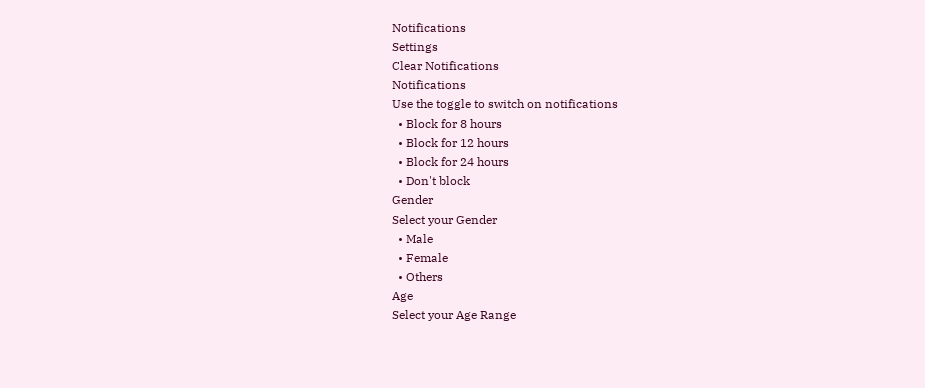Notifications
Settings
Clear Notifications
Notifications
Use the toggle to switch on notifications
  • Block for 8 hours
  • Block for 12 hours
  • Block for 24 hours
  • Don't block
Gender
Select your Gender
  • Male
  • Female
  • Others
Age
Select your Age Range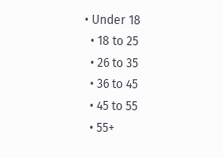• Under 18
  • 18 to 25
  • 26 to 35
  • 36 to 45
  • 45 to 55
  • 55+